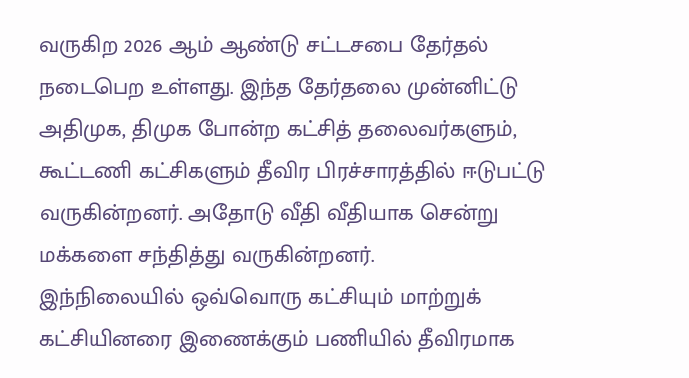வருகிற 2026 ஆம் ஆண்டு சட்டசபை தேர்தல் நடைபெற உள்ளது. இந்த தேர்தலை முன்னிட்டு அதிமுக, திமுக போன்ற கட்சித் தலைவர்களும், கூட்டணி கட்சிகளும் தீவிர பிரச்சாரத்தில் ஈடுபட்டு வருகின்றனர். அதோடு வீதி வீதியாக சென்று மக்களை சந்தித்து வருகின்றனர்.
இந்நிலையில் ஒவ்வொரு கட்சியும் மாற்றுக் கட்சியினரை இணைக்கும் பணியில் தீவிரமாக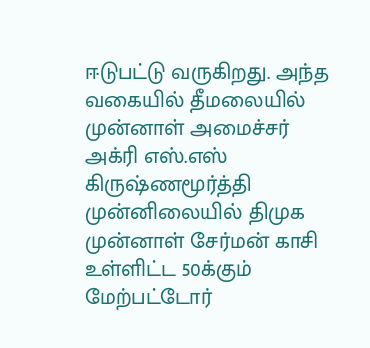ஈடுபட்டு வருகிறது. அந்த வகையில் தீமலையில் முன்னாள் அமைச்சர் அக்ரி எஸ்.எஸ் கிருஷ்ணமூர்த்தி முன்னிலையில் திமுக முன்னாள் சேர்மன் காசி உள்ளிட்ட 50க்கும் மேற்பட்டோர்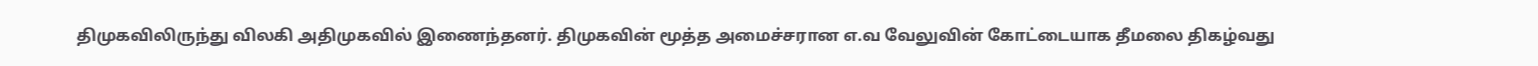திமுகவிலிருந்து விலகி அதிமுகவில் இணைந்தனர். திமுகவின் மூத்த அமைச்சரான எ.வ வேலுவின் கோட்டையாக தீமலை திகழ்வது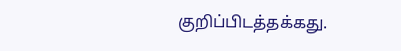குறிப்பிடத்தக்கது.